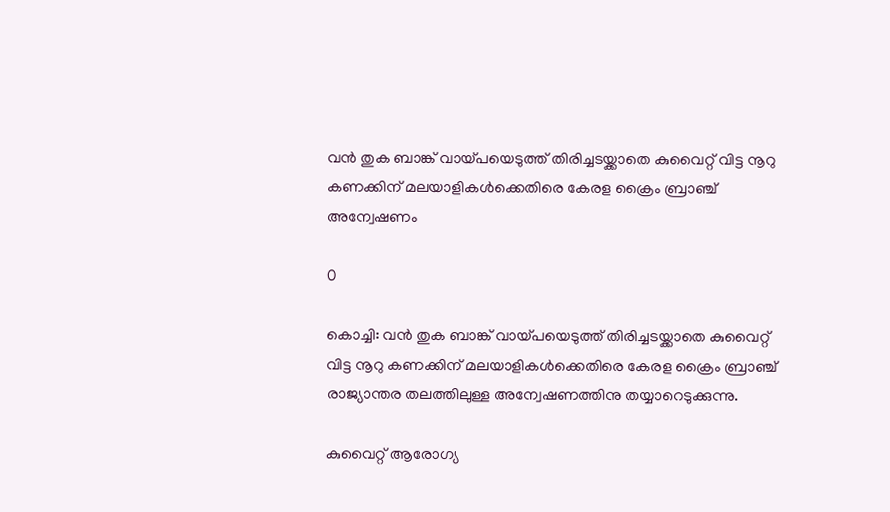വന്‍ തുക ബാങ്ക് വായ്പയെടുത്ത് തിരിച്ചടയ്ക്കാതെ കുവൈറ്റ് വിട്ട നൂറു കണക്കിന് മലയാളികള്‍ക്കെതിരെ കേരള ക്രൈം ബ്രാഞ്ച് അന്വേഷണം

0

കൊച്ചി: വന്‍ തുക ബാങ്ക് വായ്പയെടുത്ത് തിരിച്ചടയ്ക്കാതെ കുവൈറ്റ് വിട്ട നൂറു കണക്കിന് മലയാളികള്‍ക്കെതിരെ കേരള ക്രൈം ബ്രാഞ്ച് രാജ്യാന്തര തലത്തിലുള്ള അന്വേഷണത്തിനു തയ്യാറെടുക്കുന്നു.

കുവൈറ്റ് ആരോഗ്യ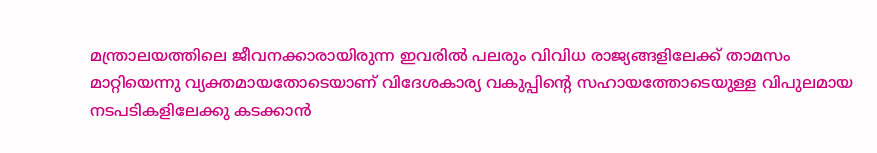മന്ത്രാലയത്തിലെ ജീവനക്കാരായിരുന്ന ഇവരില്‍ പലരും വിവിധ രാജ്യങ്ങളിലേക്ക് താമസം മാറ്റിയെന്നു വ്യക്തമായതോടെയാണ് വിദേശകാര്യ വകുപ്പിന്റെ സഹായത്തോടെയുള്ള വിപുലമായ നടപടികളിലേക്കു കടക്കാന്‍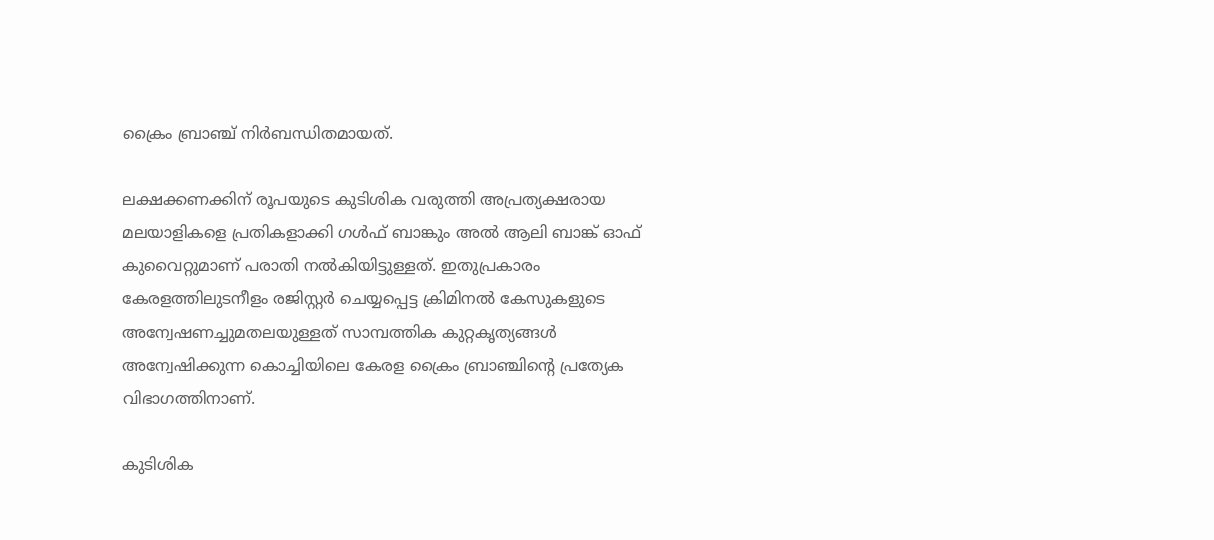ക്രൈം ബ്രാഞ്ച് നിര്‍ബന്ധിതമായത്.

ലക്ഷക്കണക്കിന് രൂപയുടെ കുടിശിക വരുത്തി അപ്രത്യക്ഷരായ മലയാളികളെ പ്രതികളാക്കി ഗള്‍ഫ് ബാങ്കും അല്‍ ആലി ബാങ്ക് ഓഫ് കുവൈറ്റുമാണ് പരാതി നല്‍കിയിട്ടുള്ളത്. ഇതുപ്രകാരം കേരളത്തിലുടനീളം രജിസ്റ്റര്‍ ചെയ്യപ്പെട്ട ക്രിമിനല്‍ കേസുകളുടെ അന്വേഷണച്ചുമതലയുള്ളത് സാമ്പത്തിക കുറ്റകൃത്യങ്ങള്‍ അന്വേഷിക്കുന്ന കൊച്ചിയിലെ കേരള ക്രൈം ബ്രാഞ്ചിന്റെ പ്രത്യേക വിഭാഗത്തിനാണ്.

കുടിശിക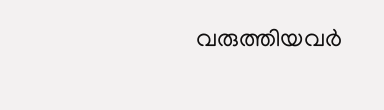വരുത്തിയവര്‍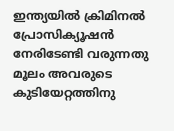ഇന്ത്യയില്‍ ക്രിമിനല്‍ പ്രോസിക്യൂഷന്‍ നേരിടേണ്ടി വരുന്നതു മൂലം അവരുടെ കുടിയേറ്റത്തിനു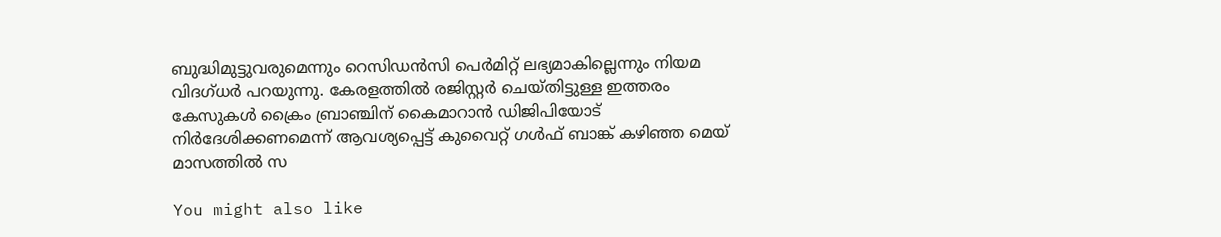ബുദ്ധിമുട്ടുവരുമെന്നും റെസിഡന്‍സി പെര്‍മിറ്റ് ലഭ്യമാകില്ലെന്നും നിയമ വിദഗ്ധര്‍ പറയുന്നു. കേരളത്തില്‍ രജിസ്റ്റര്‍ ചെയ്തിട്ടുള്ള ഇത്തരം കേസുകള്‍ ക്രൈം ബ്രാഞ്ചിന് കൈമാറാന്‍ ഡിജിപിയോട് നിര്‍ദേശിക്കണമെന്ന് ആവശ്യപ്പെട്ട് കുവൈറ്റ് ഗള്‍ഫ് ബാങ്ക് കഴിഞ്ഞ മെയ് മാസത്തില്‍ സ

You might also like